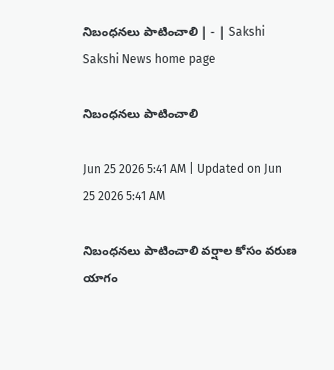నిబంధనలు పాటించాలి | - | Sakshi
Sakshi News home page

నిబంధనలు పాటించాలి

Jun 25 2026 5:41 AM | Updated on Jun 25 2026 5:41 AM

నిబంధనలు పాటించాలి వర్షాల కోసం వరుణ యాగం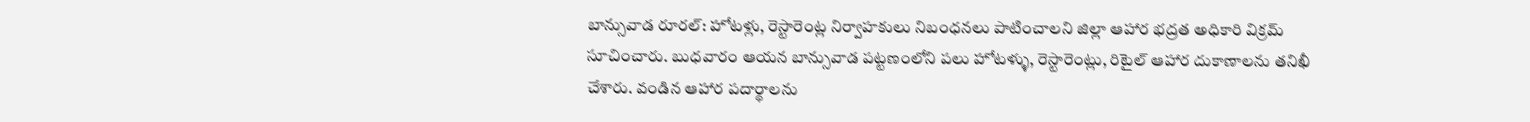బాన్సువాడ రూరల్‌: హోటళ్లు, రెస్టారెంట్ల నిర్వాహకులు నిబంధనలు పాటించాలని జిల్లా ఆహార భద్రత అధికారి విక్రమ్‌ సూచించారు. బుధవారం ఆయన బాన్సువాడ పట్టణంలోని పలు హోటళ్ళు, రెస్టారెంట్లు, రిటైల్‌ ఆహార దుకాణాలను తనిఖీ చేశారు. వండిన ఆహార పదార్థాలను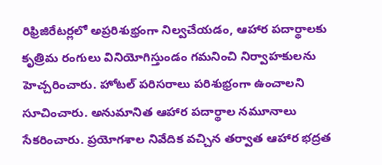రిఫ్రిజిరేటర్లలో అప్రరిశుభ్రంగా నిల్వచేయడం, ఆహార పదార్థాలకు కృత్రిమ రంగులు వినియోగిస్తుండం గమనించి నిర్వాహకులను హెచ్చరించారు. హోటల్‌ పరిసరాలు పరిశుభ్రంగా ఉంచాలని సూచించారు. అనుమానిత ఆహార పదార్థాల నమూనాలు సేకరించారు. ప్రయోగశాల నివేదిక వచ్చిన తర్వాత ఆహార భద్రత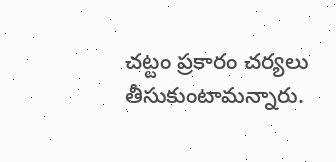చట్టం ప్రకారం చర్యలు తీసుకుంటామన్నారు.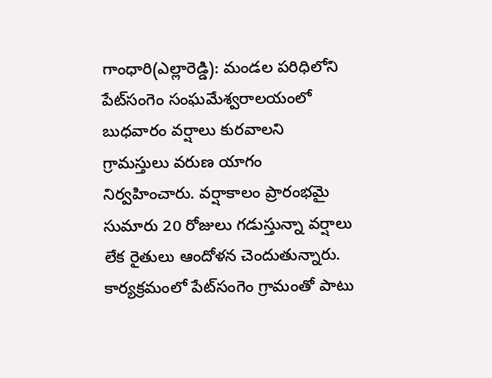గాంధారి(ఎల్లారెడ్డి): మండల పరిధిలోని పేట్‌సంగెం సంఘమేశ్వరాలయంలో బుధవారం వర్షాలు కురవాలని గ్రామస్తులు వరుణ యాగం నిర్వహించారు. వర్షాకాలం ప్రారంభమై సుమారు 20 రోజులు గడుస్తున్నా వర్షాలు లేక రైతులు ఆందోళన చెందుతున్నారు. కార్యక్రమంలో పేట్‌సంగెం గ్రామంతో పాటు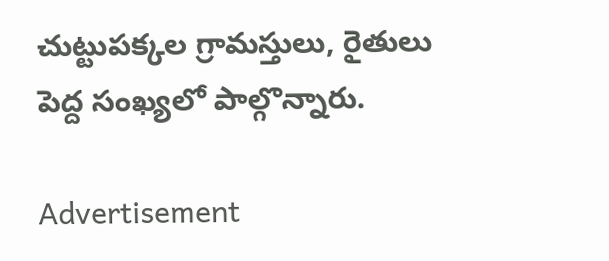చుట్టుపక్కల గ్రామస్తులు, రైతులు పెద్ద సంఖ్యలో పాల్గొన్నారు.

Advertisement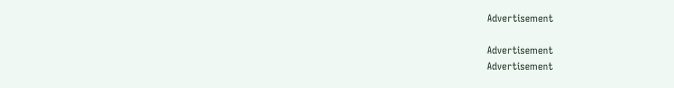Advertisement

Advertisement
Advertisement